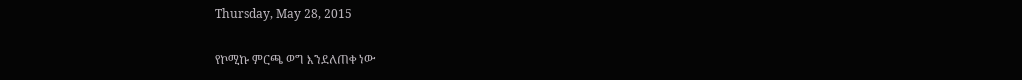Thursday, May 28, 2015

የኮሚኩ ምርጫ ወግ እንደለጠቀ ነው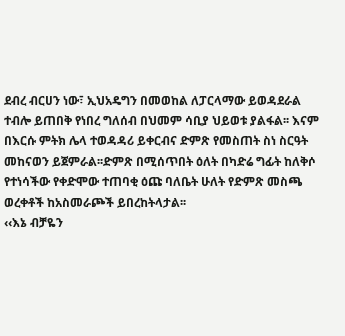ደብረ ብርሀን ነው፣ ኢህአዴግን በመወከል ለፓርላማው ይወዳደራል ተብሎ ይጠበቅ የነበረ ግለሰብ በህመም ሳቢያ ህይወቱ ያልፋል፡፡ እናም በእርሱ ምትክ ሌላ ተወዳዳሪ ይቀርብና ድምጽ የመስጠት ስነ ስርዓት መከናወን ይጀምራል፡፡ድምጽ በሚሰጥበት ዕለት በካድሬ ግፊት ከለቅሶ የተነሳችው የቀድሞው ተጠባቂ ዕጩ ባለቤት ሁለት የድምጽ መስጫ ወረቀቶች ከአስመራጮች ይበረከትላታል፡፡
‹‹እኔ ብቻዬን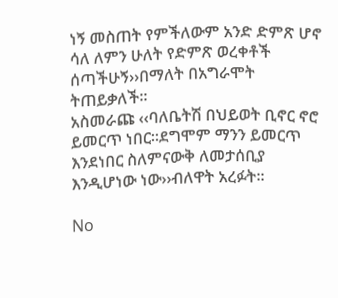ነኝ መስጠት የምችለውም አንድ ድምጽ ሆኖ ሳለ ለምን ሁለት የድምጽ ወረቀቶች ሰጣችሁኝ››በማለት በአግራሞት ትጠይቃለች፡፡
አስመራጩ ‹‹ባለቤትሽ በህይወት ቢኖር ኖሮ ይመርጥ ነበር፡፡ደግሞም ማንን ይመርጥ እንደነበር ስለምናውቅ ለመታሰቢያ እንዲሆነው ነው››ብለዋት አረፉት፡፡

No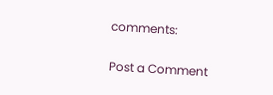comments:

Post a Comment